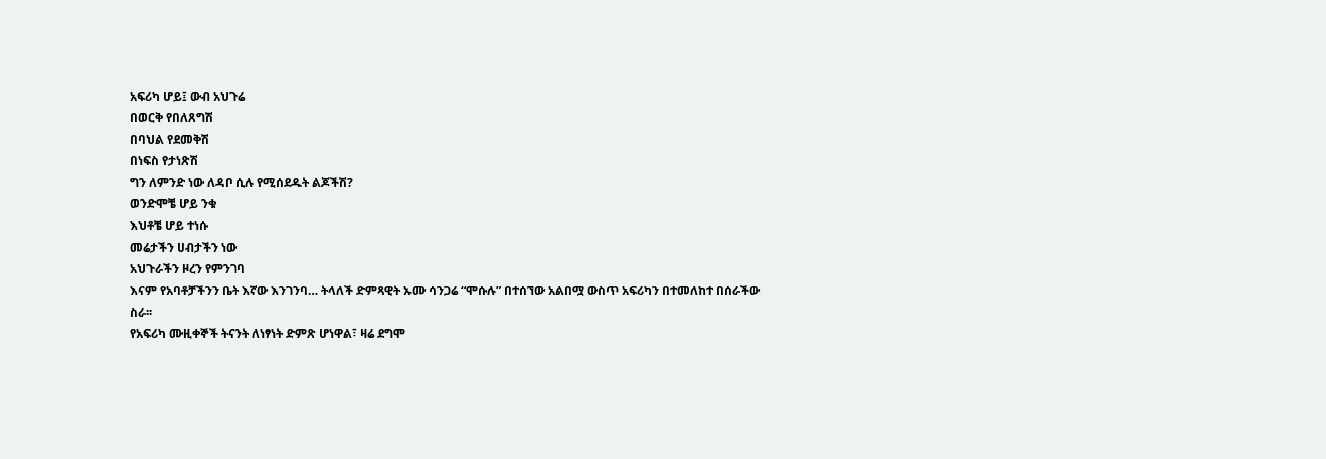አፍሪካ ሆይ፤ ውብ አህጉሬ
በወርቅ የበለጸግሽ
በባህል የደመቅሽ
በነፍስ የታነጽሽ
ግን ለምንድ ነው ለዳቦ ሲሉ የሚሰደዱት ልጆችሽ?
ወንድሞቼ ሆይ ንቁ
እህቶቼ ሆይ ተነሱ
መሬታችን ሀብታችን ነው
አህጉራችን ዞረን የምንገባ
እናም የአባቶቻችንን ቤት እኛው እንገንባ… ትላለች ድምጻዊት ኡሙ ሳንጋሬ “ሞሱሉ” በተሰኘው አልበሟ ውስጥ አፍሪካን በተመለከተ በሰራችው ስራ፡፡
የአፍሪካ ሙዚቀኞች ትናንት ለነፃነት ድምጽ ሆነዋል፣ ዛሬ ደግሞ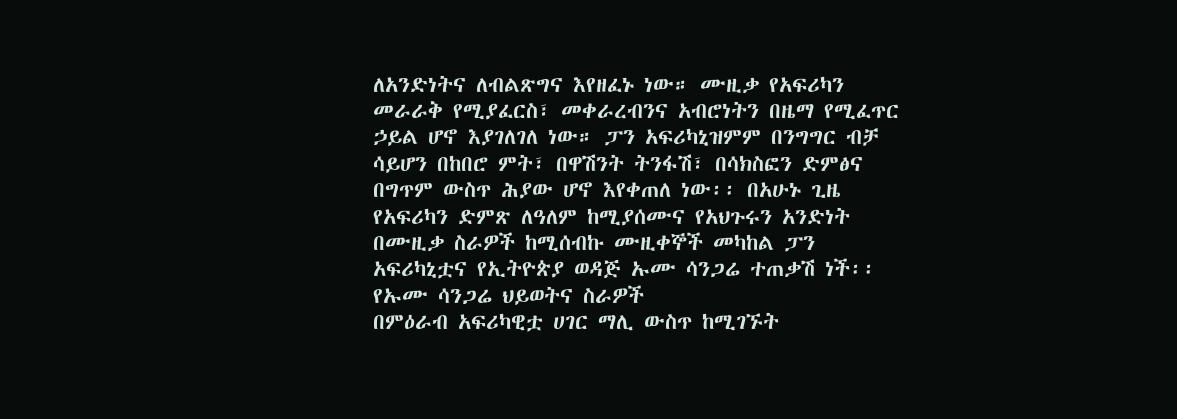ለአንድነትና ለብልጽግና እየዘፈኑ ነው። ሙዚቃ የአፍሪካን መራራቅ የሚያፈርስ፣ መቀራረብንና አብሮነትን በዜማ የሚፈጥር ኃይል ሆኖ እያገለገለ ነው። ፓን አፍሪካኒዝምም በንግግር ብቻ ሳይሆን በከበሮ ምት፣ በዋሽንት ትንፋሽ፣ በሳክስፎን ድምፅና በግጥም ውስጥ ሕያው ሆኖ እየቀጠለ ነው፡፡ በአሁኑ ጊዜ የአፍሪካን ድምጽ ለዓለም ከሚያሰሙና የአህጉሩን አንድነት በሙዚቃ ስራዎች ከሚሰብኩ ሙዚቀኞች መካከል ፓን አፍሪካኒቷና የኢትዮጵያ ወዳጅ ኡሙ ሳንጋሬ ተጠቃሽ ነች፡፡
የኡሙ ሳንጋሬ ህይወትና ስራዎች
በምዕራብ አፍሪካዊቷ ሀገር ማሊ ውስጥ ከሚገኙት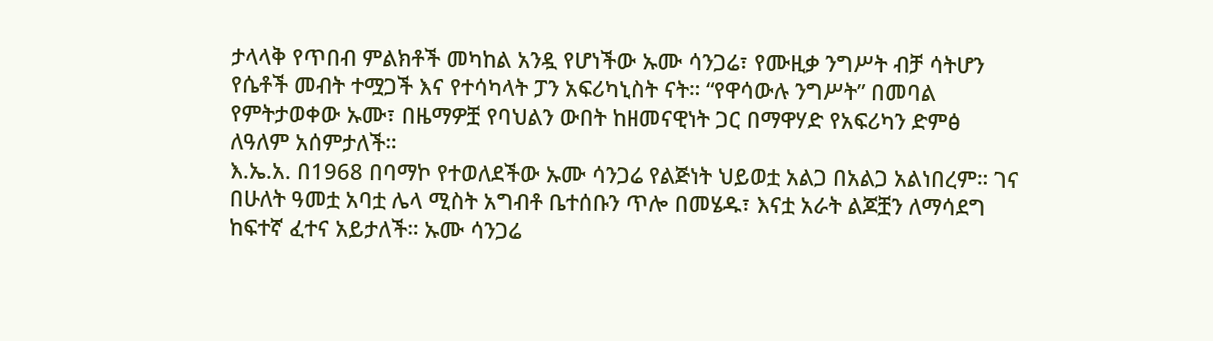ታላላቅ የጥበብ ምልክቶች መካከል አንዷ የሆነችው ኡሙ ሳንጋሬ፣ የሙዚቃ ንግሥት ብቻ ሳትሆን የሴቶች መብት ተሟጋች እና የተሳካላት ፓን አፍሪካኒስት ናት። “የዋሳውሉ ንግሥት” በመባል የምትታወቀው ኡሙ፣ በዜማዎቿ የባህልን ውበት ከዘመናዊነት ጋር በማዋሃድ የአፍሪካን ድምፅ ለዓለም አሰምታለች።
እ.ኤ.አ. በ1968 በባማኮ የተወለደችው ኡሙ ሳንጋሬ የልጅነት ህይወቷ አልጋ በአልጋ አልነበረም። ገና በሁለት ዓመቷ አባቷ ሌላ ሚስት አግብቶ ቤተሰቡን ጥሎ በመሄዱ፣ እናቷ አራት ልጆቿን ለማሳደግ ከፍተኛ ፈተና አይታለች። ኡሙ ሳንጋሬ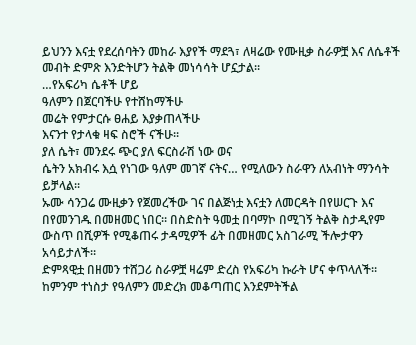ይህንን እናቷ የደረሰባትን መከራ እያየች ማደጓ፣ ለዛሬው የሙዚቃ ስራዎቿ እና ለሴቶች መብት ድምጽ እንድትሆን ትልቅ መነሳሳት ሆኗታል።
…የአፍሪካ ሴቶች ሆይ
ዓለምን በጀርባችሁ የተሸከማችሁ
መሬት የምታርሱ ፀሐይ እያቃጠላችሁ
እናንተ የታላቁ ዛፍ ስሮች ናችሁ።
ያለ ሴት፣ መንደሩ ጭር ያለ ፍርስራሽ ነው ወና
ሴትን አክብሩ እሷ የነገው ዓለም መገኛ ናትና… የሚለውን ስራዋን ለአብነት ማንሳት ይቻላል፡፡
ኡሙ ሳንጋሬ ሙዚቃን የጀመረችው ገና በልጅነቷ እናቷን ለመርዳት በየሠርጉ እና በየመንገዱ በመዘመር ነበር። በስድስት ዓመቷ በባማኮ በሚገኝ ትልቅ ስታዲየም ውስጥ በሺዎች የሚቆጠሩ ታዳሚዎች ፊት በመዘመር አስገራሚ ችሎታዋን አሳይታለች።
ድምጻዊቷ በዘመን ተሸጋሪ ስራዎቿ ዛሬም ድረስ የአፍሪካ ኩራት ሆና ቀጥላለች። ከምንም ተነስታ የዓለምን መድረክ መቆጣጠር እንደምትችል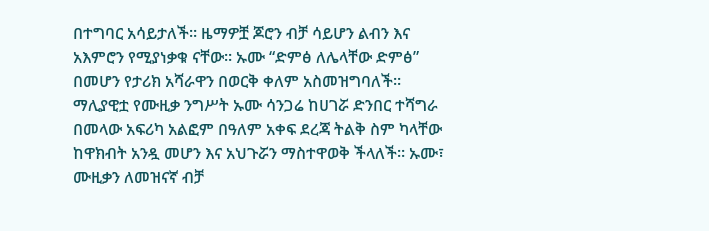በተግባር አሳይታለች። ዜማዎቿ ጆሮን ብቻ ሳይሆን ልብን እና አእምሮን የሚያነቃቁ ናቸው። ኡሙ “ድምፅ ለሌላቸው ድምፅ” በመሆን የታሪክ አሻራዋን በወርቅ ቀለም አስመዝግባለች።
ማሊያዊቷ የሙዚቃ ንግሥት ኡሙ ሳንጋሬ ከሀገሯ ድንበር ተሻግራ በመላው አፍሪካ አልፎም በዓለም አቀፍ ደረጃ ትልቅ ስም ካላቸው ከዋክብት አንዷ መሆን እና አህጉሯን ማስተዋወቅ ችላለች። ኡሙ፣ ሙዚቃን ለመዝናኛ ብቻ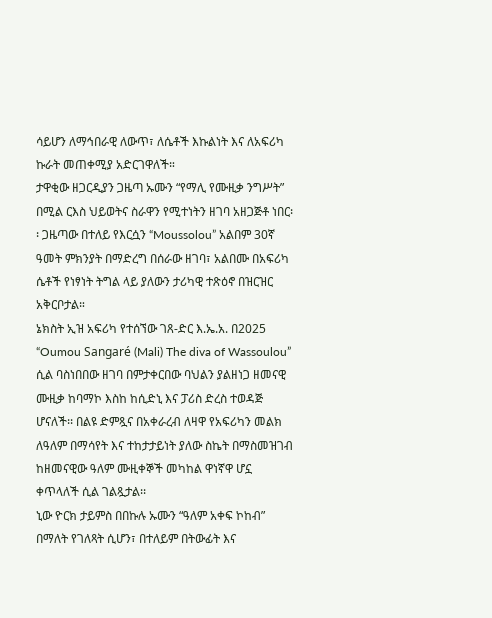ሳይሆን ለማኅበራዊ ለውጥ፣ ለሴቶች እኩልነት እና ለአፍሪካ ኩራት መጠቀሚያ አድርገዋለች።
ታዋቂው ዘጋርዲያን ጋዜጣ ኡሙን “የማሊ የሙዚቃ ንግሥት” በሚል ርእስ ህይወትና ስራዋን የሚተነትን ዘገባ አዘጋጅቶ ነበር፡፡ ጋዜጣው በተለይ የእርሷን “Moussolou” አልበም 30ኛ ዓመት ምክንያት በማድረግ በሰራው ዘገባ፣ አልበሙ በአፍሪካ ሴቶች የነፃነት ትግል ላይ ያለውን ታሪካዊ ተጽዕኖ በዝርዝር አቅርቦታል።
ኔክስት ኢዝ አፍሪካ የተሰኘው ገጸ-ድር እ.ኤ.አ. በ2025 “Oumou Sangaré (Mali) The diva of Wassoulou” ሲል ባስነበበው ዘገባ በምታቀርበው ባህልን ያልዘነጋ ዘመናዊ ሙዚቃ ከባማኮ እስከ ከሲድኒ እና ፓሪስ ድረስ ተወዳጅ ሆናለች፡፡ በልዩ ድምጿና በአቀራረብ ለዛዋ የአፍሪካን መልክ ለዓለም በማሳየት እና ተከታታይነት ያለው ስኬት በማስመዝገብ ከዘመናዊው ዓለም ሙዚቀኞች መካከል ዋነኛዋ ሆኗ ቀጥላለች ሲል ገልጿታል፡፡
ኒው ዮርክ ታይምስ በበኩሉ ኡሙን “ዓለም አቀፍ ኮከብ” በማለት የገለጻት ሲሆን፣ በተለይም በትውፊት እና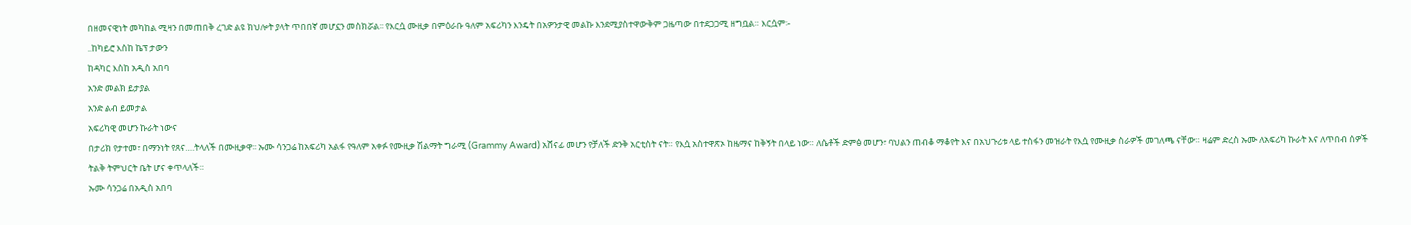በዘመናዊነት መካከል ሚዛን በመጠበቅ ረገድ ልዩ ክህሎት ያላት ጥበበኛ መሆኗን መስክሯል፡፡ የእርሷ ሙዚቃ በምዕራቡ ዓለም አፍሪካን እንዴት በአዎንታዊ መልኩ እንደሚያስተዋውቅም ጋዜጣው በተደጋጋሚ ዘግቧል። እርሷም፡-
..ከካይሮ እስከ ኬፕ ታውን
ከዳካር እስከ አዲስ አበባ
አንድ መልክ ይታያል
አንድ ልብ ይመታል
አፍሪካዊ መሆን ኩራት ነውና
በታሪክ የታተመ፣ በማንነት የጸና….ትላለች በሙዚቃዋ፡፡ ኡሙ ሳንጋሬ ከአፍሪካ አልፋ የዓለም አቀፉ የሙዚቃ ሽልማት ግራሚ (Grammy Award) አሸናፊ መሆን የቻለች ድንቅ አርቲስት ናት። የእሷ አስተዋጽኦ ከዜማና ከቅኝት በላይ ነው። ለሴቶች ድምፅ መሆን፣ ባህልን ጠብቆ ማቆየት እና በአህጉሪቱ ላይ ተስፋን መዝራት የእሷ የሙዚቃ ስራዎች መገለጫ ናቸው። ዛሬም ድረስ ኡሙ ለአፍሪካ ኩራት እና ለጥበብ ሰዎች ትልቅ ትምህርት ቤት ሆና ቀጥላለች።
ኡሙ ሳንጋሬ በአዲስ አበባ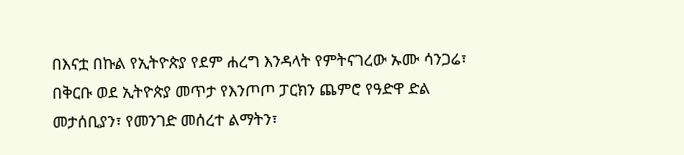በእናቷ በኩል የኢትዮጵያ የደም ሐረግ እንዳላት የምትናገረው ኡሙ ሳንጋሬ፣ በቅርቡ ወደ ኢትዮጵያ መጥታ የእንጦጦ ፓርክን ጨምሮ የዓድዋ ድል መታሰቢያን፣ የመንገድ መሰረተ ልማትን፣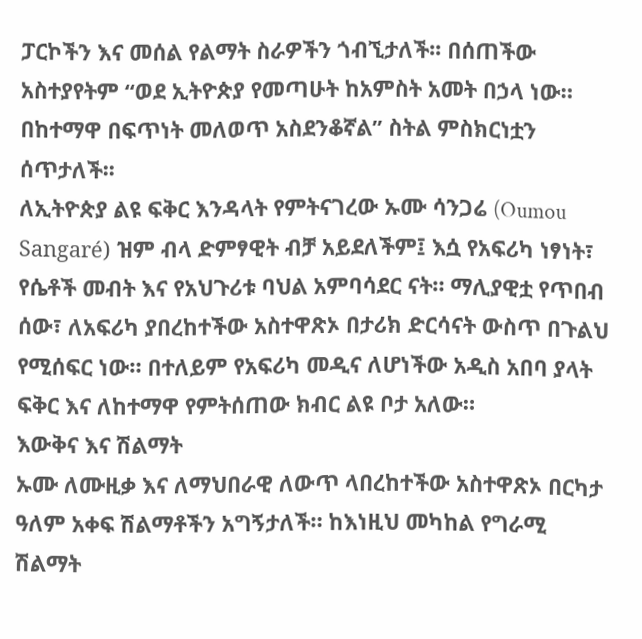ፓርኮችን እና መሰል የልማት ስራዎችን ጎብኚታለች፡፡ በሰጠችው አስተያየትም “ወደ ኢትዮጵያ የመጣሁት ከአምስት አመት በኃላ ነው። በከተማዋ በፍጥነት መለወጥ አስደንቆኛል” ስትል ምስክርነቷን ሰጥታለች፡፡
ለኢትዮጵያ ልዩ ፍቅር እንዳላት የምትናገረው ኡሙ ሳንጋሬ (Oumou Sangaré) ዝም ብላ ድምፃዊት ብቻ አይደለችም፤ እሷ የአፍሪካ ነፃነት፣ የሴቶች መብት እና የአህጉሪቱ ባህል አምባሳደር ናት። ማሊያዊቷ የጥበብ ሰው፣ ለአፍሪካ ያበረከተችው አስተዋጽኦ በታሪክ ድርሳናት ውስጥ በጉልህ የሚሰፍር ነው። በተለይም የአፍሪካ መዲና ለሆነችው አዲስ አበባ ያላት ፍቅር እና ለከተማዋ የምትሰጠው ክብር ልዩ ቦታ አለው።
እውቅና እና ሽልማት
ኡሙ ለሙዚቃ እና ለማህበራዊ ለውጥ ላበረከተችው አስተዋጽኦ በርካታ ዓለም አቀፍ ሽልማቶችን አግኝታለች። ከእነዚህ መካከል የግራሚ ሽልማት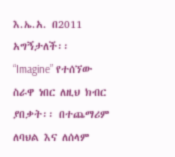እ.ኤ.አ. በ2011 አግኝታለች፡፡ “Imagine” የተሰኘው ስራዋ ነበር ለዚህ ክብር ያበቃት፡፡ በተጨማሪም ለባህል እና ለሰላም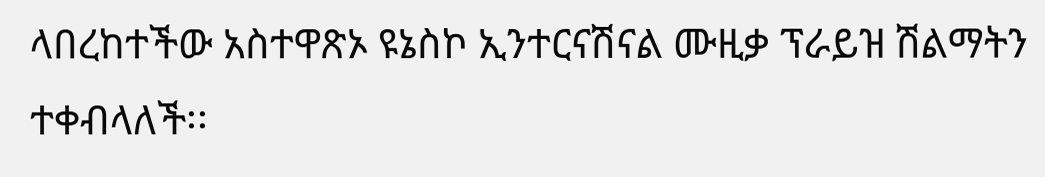ላበረከተችው አስተዋጽኦ ዩኔስኮ ኢንተርናሽናል ሙዚቃ ፕራይዝ ሽልማትን ተቀብላለች፡፡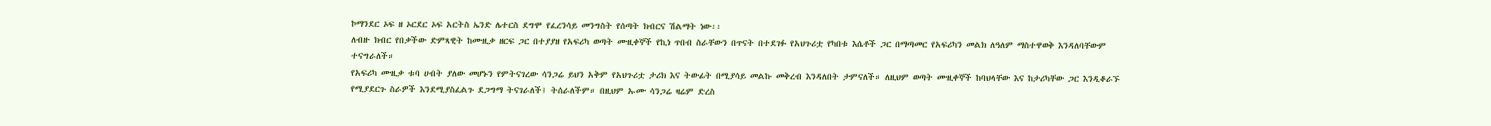ኮማንደር ኦፍ ዘ ኦርደር ኦፍ አርትስ ኤንድ ሌተርስ ደግሞ የፈረንሳይ መንግስት የሰጣት ክብርና ሽልማት ነው፡፡
ለብዙ ክብር የበቃችው ድምጻዊት ከሙዚቃ ዘርፍ ጋር በተያያዘ የአፍሪካ ወጣት ሙዚቀኞች የኪነ ጥበብ ስራቸውን በጥናት በተደገፉ የአህጉሪቷ የካበቱ እሴቶች ጋር በማጣመር የአፍሪካን መልክ ለዓለም ማስተዋወቅ እንዳለባቸውም ተናግራለች።
የአፍሪካ ሙዚቃ ቱባ ሀብት ያለው መሆኑን የምትናገረው ሳንጋሬ ይህን አቅም የአህጉሪቷ ታሪክ እና ትውፊት በሚያሳይ መልኩ መቅረብ እንዳለበት ታምናለች። ለዚህም ወጣት ሙዚቀኞች ከባህላቸው እና ከታሪካቸው ጋር እንዲቆራኙ የሚያደርጉ ስራዎች እንደሚያስፈልጉ ደጋግማ ትናገራለች፤ ትሰራለችም። በዚህም ኡሙ ሳንጋሬ ዛሬም ድረስ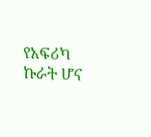የአፍሪካ ኩራት ሆና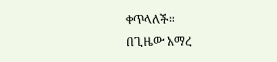ቀጥላለች።
በጊዜው አማረ